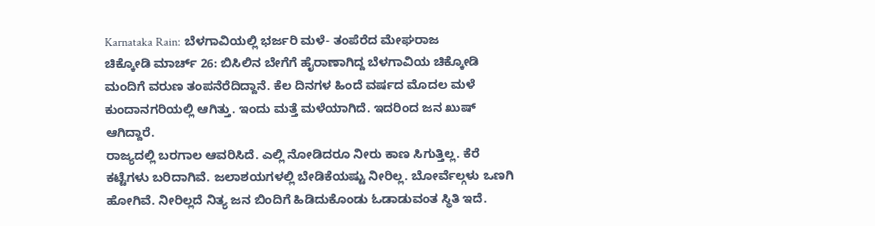Karnataka Rain: ಬೆಳಗಾವಿಯಲ್ಲಿ ಭರ್ಜರಿ ಮಳೆ- ತಂಪೆರೆದ ಮೇಘರಾಜ
ಚಿಕ್ಕೋಡಿ ಮಾರ್ಚ್ 26: ಬಿಸಿಲಿನ ಬೇಗೆಗೆ ಹೈರಾಣಾಗಿದ್ದ ಬೆಳಗಾವಿಯ ಚಿಕ್ಕೋಡಿ ಮಂದಿಗೆ ವರುಣ ತಂಪನೆರೆದಿದ್ದಾನೆ. ಕೆಲ ದಿನಗಳ ಹಿಂದೆ ವರ್ಷದ ಮೊದಲ ಮಳೆ ಕುಂದಾನಗರಿಯಲ್ಲಿ ಆಗಿತ್ತು. ಇಂದು ಮತ್ತೆ ಮಳೆಯಾಗಿದೆ. ಇದರಿಂದ ಜನ ಖುಷ್ ಆಗಿದ್ದಾರೆ.
ರಾಜ್ಯದಲ್ಲಿ ಬರಗಾಲ ಆವರಿಸಿದೆ. ಎಲ್ಲಿ ನೋಡಿದರೂ ನೀರು ಕಾಣ ಸಿಗುತ್ತಿಲ್ಲ. ಕೆರೆ ಕಟ್ಟೆಗಳು ಬರಿದಾಗಿವೆ. ಜಲಾಶಯಗಳಲ್ಲಿ ಬೇಡಿಕೆಯಷ್ಟು ನೀರಿಲ್ಲ. ಬೋರ್ವೆಲ್ಗಳು ಒಣಗಿ ಹೋಗಿವೆ. ನೀರಿಲ್ಲದೆ ನಿತ್ಯ ಜನ ಬಿಂದಿಗೆ ಹಿಡಿದುಕೊಂಡು ಓಡಾಡುವಂತ ಸ್ಥಿತಿ ಇದೆ.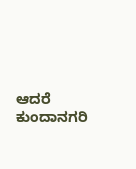ಆದರೆ ಕುಂದಾನಗರಿ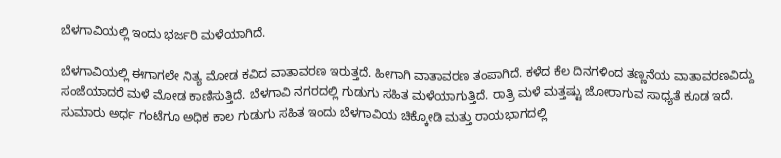ಬೆಳಗಾವಿಯಲ್ಲಿ ಇಂದು ಭರ್ಜರಿ ಮಳೆಯಾಗಿದೆ.

ಬೆಳಗಾವಿಯಲ್ಲಿ ಈಗಾಗಲೇ ನಿತ್ಯ ಮೋಡ ಕವಿದ ವಾತಾವರಣ ಇರುತ್ತದೆ. ಹೀಗಾಗಿ ವಾತಾವರಣ ತಂಪಾಗಿದೆ. ಕಳೆದ ಕೆಲ ದಿನಗಳಿಂದ ತಣ್ಣನೆಯ ವಾತಾವರಣವಿದ್ದು ಸಂಜೆಯಾದರೆ ಮಳೆ ಮೋಡ ಕಾಣಿಸುತ್ತಿದೆ. ಬೆಳಗಾವಿ ನಗರದಲ್ಲಿ ಗುಡುಗು ಸಹಿತ ಮಳೆಯಾಗುತ್ತಿದೆ. ರಾತ್ರಿ ಮಳೆ ಮತ್ತಷ್ಟು ಜೋರಾಗುವ ಸಾಧ್ಯತೆ ಕೂಡ ಇದೆ.
ಸುಮಾರು ಅರ್ಧ ಗಂಟೆಗೂ ಅಧಿಕ ಕಾಲ ಗುಡುಗು ಸಹಿತ ಇಂದು ಬೆಳಗಾವಿಯ ಚಿಕ್ಕೋಡಿ ಮತ್ತು ರಾಯಭಾಗದಲ್ಲಿ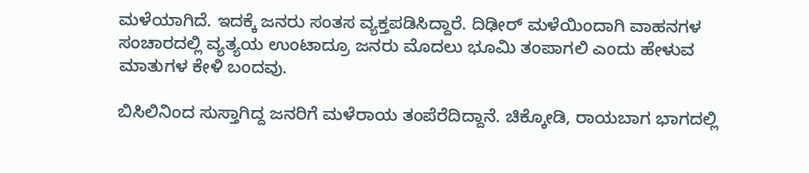ಮಳೆಯಾಗಿದೆ. ಇದಕ್ಕೆ ಜನರು ಸಂತಸ ವ್ಯಕ್ತಪಡಿಸಿದ್ದಾರೆ. ದಿಢೀರ್ ಮಳೆಯಿಂದಾಗಿ ವಾಹನಗಳ ಸಂಚಾರದಲ್ಲಿ ವ್ಯತ್ಯಯ ಉಂಟಾದ್ರೂ ಜನರು ಮೊದಲು ಭೂಮಿ ತಂಪಾಗಲಿ ಎಂದು ಹೇಳುವ ಮಾತುಗಳ ಕೇಳಿ ಬಂದವು.

ಬಿಸಿಲಿನಿಂದ ಸುಸ್ತಾಗಿದ್ದ ಜನರಿಗೆ ಮಳೆರಾಯ ತಂಪೆರೆದಿದ್ದಾನೆ. ಚಿಕ್ಕೋಡಿ, ರಾಯಬಾಗ ಭಾಗದಲ್ಲಿ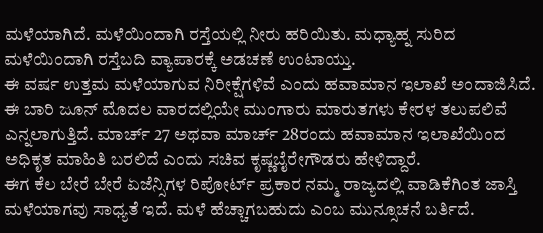ಮಳೆಯಾಗಿದೆ. ಮಳೆಯಿಂದಾಗಿ ರಸ್ತೆಯಲ್ಲಿ ನೀರು ಹರಿಯಿತು. ಮಧ್ಯಾಹ್ನ ಸುರಿದ ಮಳೆಯಿಂದಾಗಿ ರಸ್ತೆಬದಿ ವ್ಯಾಪಾರಕ್ಕೆ ಅಡಚಣೆ ಉಂಟಾಯ್ತು.
ಈ ವರ್ಷ ಉತ್ತಮ ಮಳೆಯಾಗುವ ನಿರೀಕ್ಷೆಗಳಿವೆ ಎಂದು ಹವಾಮಾನ ಇಲಾಖೆ ಅಂದಾಜಿಸಿದೆ. ಈ ಬಾರಿ ಜೂನ್ ಮೊದಲ ವಾರದಲ್ಲಿಯೇ ಮುಂಗಾರು ಮಾರುತಗಳು ಕೇರಳ ತಲುಪಲಿವೆ ಎನ್ನಲಾಗುತ್ತಿದೆ. ಮಾರ್ಚ್ 27 ಅಥವಾ ಮಾರ್ಚ್ 28ರಂದು ಹವಾಮಾನ ಇಲಾಖೆಯಿಂದ ಅಧಿಕೃತ ಮಾಹಿತಿ ಬರಲಿದೆ ಎಂದು ಸಚಿವ ಕೃಷ್ಣಬೈರೇಗೌಡರು ಹೇಳಿದ್ದಾರೆ.
ಈಗ ಕೆಲ ಬೇರೆ ಬೇರೆ ಏಜೆನ್ಸಿಗಳ ರಿಪೋರ್ಟ್ ಪ್ರಕಾರ ನಮ್ಮ ರಾಜ್ಯದಲ್ಲಿ ವಾಡಿಕೆಗಿಂತ ಜಾಸ್ತಿ ಮಳೆಯಾಗವು ಸಾಧ್ಯತೆ ಇದೆ. ಮಳೆ ಹೆಚ್ಚಾಗಬಹುದು ಎಂಬ ಮುನ್ಸೂಚನೆ ಬರ್ತಿದೆ.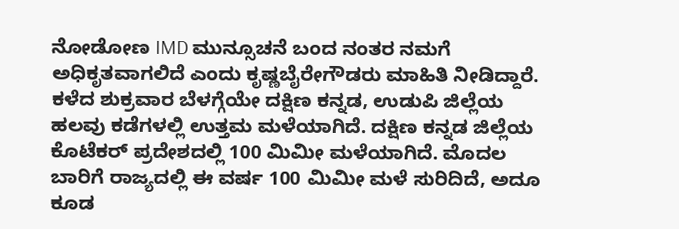ನೋಡೋಣ IMD ಮುನ್ಸೂಚನೆ ಬಂದ ನಂತರ ನಮಗೆ ಅಧಿಕೃತವಾಗಲಿದೆ ಎಂದು ಕೃಷ್ಣಬೈರೇಗೌಡರು ಮಾಹಿತಿ ನೀಡಿದ್ದಾರೆ.
ಕಳೆದ ಶುಕ್ರವಾರ ಬೆಳಗ್ಗೆಯೇ ದಕ್ಷಿಣ ಕನ್ನಡ, ಉಡುಪಿ ಜಿಲ್ಲೆಯ ಹಲವು ಕಡೆಗಳಲ್ಲಿ ಉತ್ತಮ ಮಳೆಯಾಗಿದೆ. ದಕ್ಷಿಣ ಕನ್ನಡ ಜಿಲ್ಲೆಯ ಕೊಟೆಕರ್ ಪ್ರದೇಶದಲ್ಲಿ 100 ಮಿಮೀ ಮಳೆಯಾಗಿದೆ. ಮೊದಲ ಬಾರಿಗೆ ರಾಜ್ಯದಲ್ಲಿ ಈ ವರ್ಷ 100 ಮಿಮೀ ಮಳೆ ಸುರಿದಿದೆ, ಅದೂ ಕೂಡ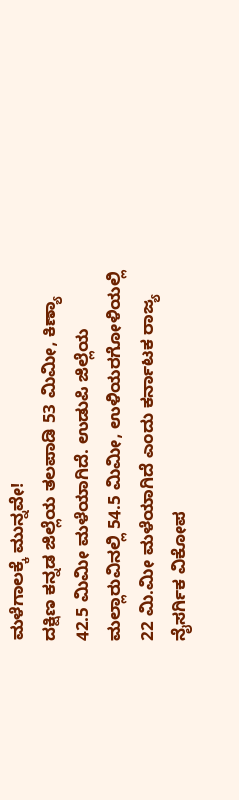ಮಳೆಗಾಲಕ್ಕೆ ಮುನ್ನವೇ!
ದಕ್ಷಿಣ ಕನ್ನಡ ಜಿಲ್ಲೆಯ ತಲಪಾಡಿ 53 ಮಿಮೀ, ಕಿಣ್ಯಾ 42.5 ಮಿಮೀ ಮಳೆಯಾಗಿದೆ. ಉಡುಪಿ ಜಿಲ್ಲೆಯ ಮಲ್ಲಾರುವಿನಲ್ಲಿ 54.5 ಮಿಮೀ, ಉಳಿಯರಗೋಳಿಯಲ್ಲಿ 22 ಮಿ.ಮೀ ಮಳೆಯಾಗಿದೆ ಎಂದು ಕರ್ನಾಟಕ ರಾಜ್ಯ ನೈಸರ್ಗಿಕ ವಿಕೋಪ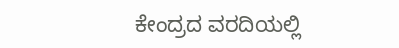ಕೇಂದ್ರದ ವರದಿಯಲ್ಲಿ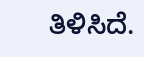ತಿಳಿಸಿದೆ.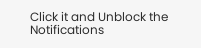Click it and Unblock the Notifications